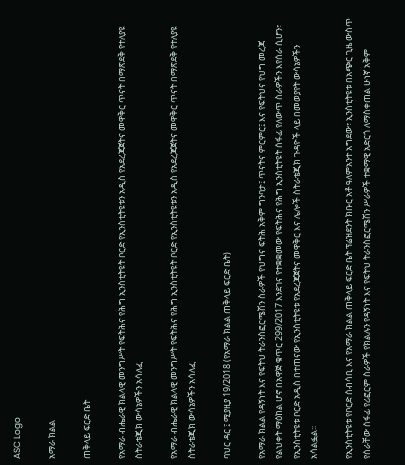ASC Logo

አማራ ክልል

ጠቅላይ ፍርድ ቤት

የአማራ ብሔራዊ ክልላዊ መንግሥት የፍትሕና የሕግ ኢንስቲትዩት ቦርድ የኢንስቲትዩቱን አዲስ የአደረጃጀትና መዋቅር ጥናት በማጽደቅ የተለያዩ ስትራቴጂክ ውሳኔዎችን አሳለፈ

የአማራ ብሔራዊ ክልላዊ መንግሥት የፍትሕና የሕግ ኢንስቲትዩት ቦርድ የኢንስቲትዩቱን አዲስ የአደረጃጀትና መዋቅር ጥናት በማጽደቅ የተለያዩ ስትራቴጂክ ውሳኔዎችን አሳለፈ

ባህር ዳር ፤ ሚያዚያ 19/2018 (የአማራ ክልል ጠቅላይ ፍርድ ቤት)

የአማራ ክልል የዳኝነት እና የፍትህ ትራንስፎርሜሽን ስራዎች የህግና ፍትሕ አቅም ግንባታ፤ ጥናትና ምርምር፤ እና የፍትህና የህግ መረጃ የልህቀት ማዕከል ሆኖ በአዋጅ ቁጥር 299/2017 እንደገና የተቋቋመው የፍትሕና የሕግ ኢንስቲትዩት ሰፋፊ የለውጥ ስራዎችን እየሰራ ሲሆን፣ የኢንስቲትዩቱ ቦርድ አዲስ በተጠናው የኢንስቲትዩቱ የአደረጃጀትና መዋቅር እና ሌሎች ስትራቴጂክ ጉዳዮች ላይ በመወያየት ውሳኔዎችን አሳልፏል፡፡

የኢንስቲትዩቱ የቦርድ ሰብሳቢ እና የአማራ ክልል ጠቅላይ ፍርድ ቤት ፕሬዝደንት ክቡር አቶ ዓለምአንተ አግደው፣ ኢንስቲትዩቱ በአጭር ጊዜ ውስጥ የሰራቸው ሰፋፊ የሪፎርም ስራዎች የክልሉን የዳኝነት እና የፍትህ ትራንስፎርሜሽን ሥራዎች ተቋማዊ አድርጎ ለማስቀጠል ሁነኛ አቅም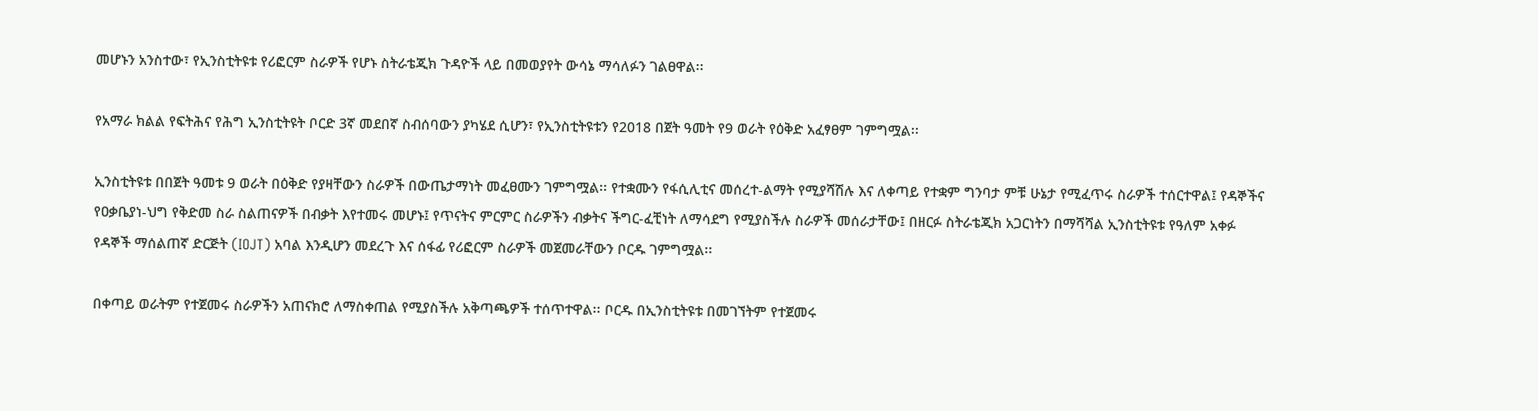መሆኑን አንስተው፣ የኢንስቲትዩቱ የሪፎርም ስራዎች የሆኑ ስትራቴጂክ ጉዳዮች ላይ በመወያየት ውሳኔ ማሳለፉን ገልፀዋል፡፡

የአማራ ክልል የፍትሕና የሕግ ኢንስቲትዩት ቦርድ 3ኛ መደበኛ ስብሰባውን ያካሄደ ሲሆን፣ የኢንስቲትዩቱን የ2018 በጀት ዓመት የ9 ወራት የዕቅድ አፈፃፀም ገምግሟል፡፡

ኢንስቲትዩቱ በበጀት ዓመቱ 9 ወራት በዕቅድ የያዛቸውን ስራዎች በውጤታማነት መፈፀሙን ገምግሟል፡፡ የተቋሙን የፋሲሊቲና መሰረተ-ልማት የሚያሻሽሉ እና ለቀጣይ የተቋም ግንባታ ምቹ ሁኔታ የሚፈጥሩ ስራዎች ተሰርተዋል፤ የዳኞችና የዐቃቤያነ-ህግ የቅድመ ስራ ስልጠናዎች በብቃት እየተመሩ መሆኑ፤ የጥናትና ምርምር ስራዎችን ብቃትና ችግር-ፈቺነት ለማሳደግ የሚያስችሉ ስራዎች መሰራታቸው፤ በዘርፉ ስትራቴጂክ አጋርነትን በማሻሻል ኢንስቲትዩቱ የዓለም አቀፉ የዳኞች ማሰልጠኛ ድርጅት (IOJT) አባል እንዲሆን መደረጉ እና ሰፋፊ የሪፎርም ስራዎች መጀመራቸውን ቦርዱ ገምግሟል፡፡

በቀጣይ ወራትም የተጀመሩ ስራዎችን አጠናክሮ ለማስቀጠል የሚያስችሉ አቅጣጫዎች ተሰጥተዋል፡፡ ቦርዱ በኢንስቲትዩቱ በመገኘትም የተጀመሩ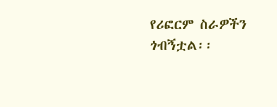የሪፎርም ስራዎችን ጎብኝቷል፡፡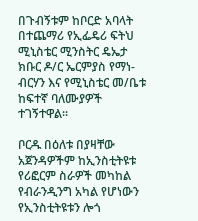በጉብኝቱም ከቦርድ አባላት በተጨማሪ የኢፌዴሪ ፍትህ ሚኒስቴር ሚንስትር ዴኤታ ክቡር ዶ/ር ኤርምያስ የማነ-ብርሃን እና የሚኒስቴር መ/ቤቱ ከፍተኛ ባለሙያዎች ተገኝተዋል፡፡

ቦርዱ በዕለቱ በያዛቸው አጀንዳዎችም ከኢንስቲትዩቱ የሪፎርም ስራዎች መካከል የብራንዲንግ አካል የሆነውን የኢንስቲትዩቱን ሎጎ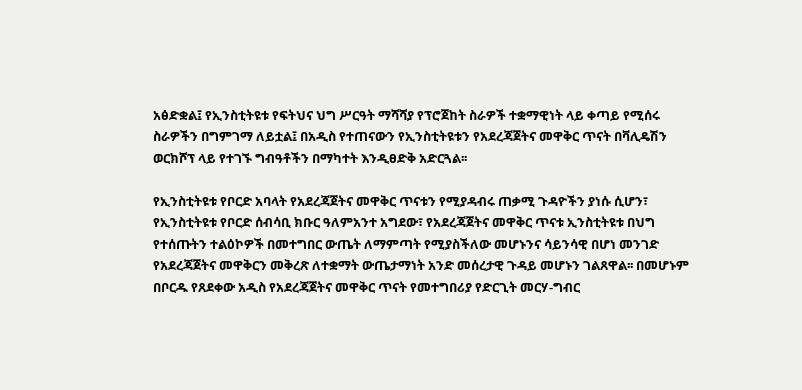አፅድቋል፤ የኢንስቲትዩቱ የፍትህና ህግ ሥርዓት ማሻሻያ የፕሮጀከት ስራዎች ተቋማዊነት ላይ ቀጣይ የሚሰሩ ስራዎችን በግምገማ ለይቷል፤ በአዲስ የተጠናውን የኢንስቲትዩቱን የአደረጃጀትና መዋቅር ጥናት በቫሊዴሽን ወርክሾፕ ላይ የተገኙ ግብዓቶችን በማካተት እንዲፀድቅ አድርጓል፡፡

የኢንስቲትዩቱ የቦርድ አባላት የአደረጃጀትና መዋቅር ጥናቱን የሚያዳብሩ ጠቃሚ ጉዳዮችን ያነሱ ሲሆን፣ የኢንስቲትዩቱ የቦርድ ሰብሳቢ ክቡር ዓለምአንተ አግደው፣ የአደረጃጀትና መዋቅር ጥናቱ ኢንስቲትዩቱ በህግ የተሰጡትን ተልዕኮዎች በመተግበር ውጤት ለማምጣት የሚያስችለው መሆኑንና ሳይንሳዊ በሆነ መንገድ የአደረጃጀትና መዋቅርን መቅረጽ ለተቋማት ውጤታማነት አንድ መሰረታዊ ጉዳይ መሆኑን ገልጸዋል፡፡ በመሆኑም በቦርዱ የጸደቀው አዲስ የአደረጃጀትና መዋቅር ጥናት የመተግበሪያ የድርጊት መርሃ-ግብር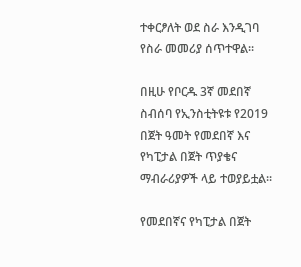ተቀርፆለት ወደ ስራ እንዲገባ የስራ መመሪያ ሰጥተዋል፡፡

በዚሁ የቦርዱ 3ኛ መደበኛ ስብሰባ የኢንስቲትዩቱ የ2019 በጀት ዓመት የመደበኛ እና የካፒታል በጀት ጥያቄና ማብራሪያዎች ላይ ተወያይቷል፡፡

የመደበኛና የካፒታል በጀት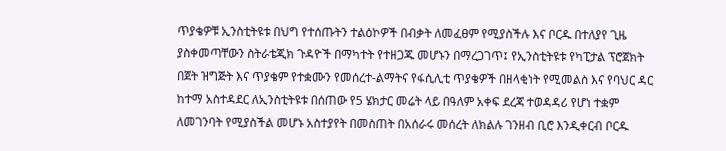ጥያቄዎቹ ኢንስቲትዩቱ በህግ የተሰጡትን ተልዕኮዎች በብቃት ለመፈፀም የሚያስችሉ እና ቦርዱ በተለያየ ጊዜ ያስቀመጣቸውን ስትራቴጂክ ጉዳዮች በማካተት የተዘጋጁ መሆኑን በማረጋገጥ፤ የኢንስቲትዩቱ የካፒታል ፕሮጀክት በጀት ዝግጅት እና ጥያቄም የተቋሙን የመሰረተ-ልማትና የፋሲሊቲ ጥያቄዎች በዘላቂነት የሚመልስ እና የባህር ዳር ከተማ አስተዳደር ለኢንስቲትዩቱ በሰጠው የ5 ሄክታር መሬት ላይ በዓለም አቀፍ ደረጃ ተወዳዳሪ የሆነ ተቋም ለመገንባት የሚያስችል መሆኑ አስተያየት በመስጠት በአሰራሩ መሰረት ለክልሉ ገንዘብ ቢሮ እንዲቀርብ ቦርዱ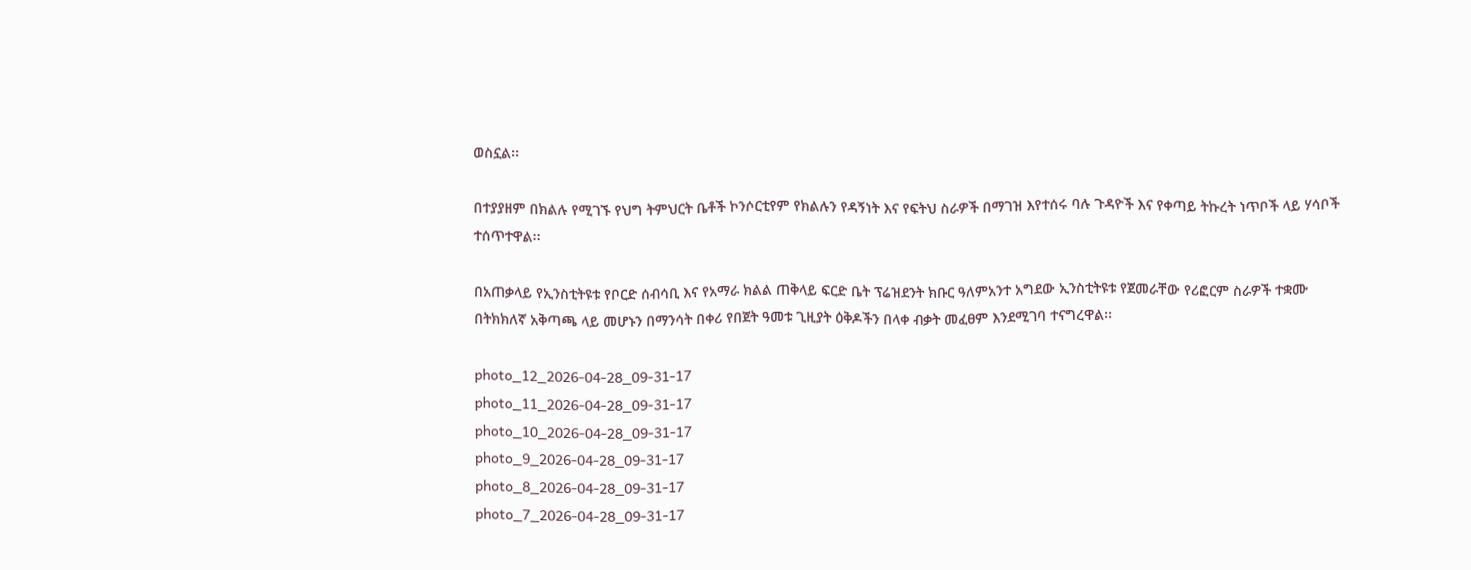ወስኗል፡፡

በተያያዘም በክልሉ የሚገኙ የህግ ትምህርት ቤቶች ኮንሶርቲየም የክልሉን የዳኝነት እና የፍትህ ስራዎች በማገዝ እየተሰሩ ባሉ ጉዳዮች እና የቀጣይ ትኩረት ነጥቦች ላይ ሃሳቦች ተሰጥተዋል፡፡

በአጠቃላይ የኢንስቲትዩቱ የቦርድ ሰብሳቢ እና የአማራ ክልል ጠቅላይ ፍርድ ቤት ፕሬዝደንት ክቡር ዓለምአንተ አግደው ኢንስቲትዩቱ የጀመራቸው የሪፎርም ስራዎች ተቋሙ በትክክለኛ አቅጣጫ ላይ መሆኑን በማንሳት በቀሪ የበጀት ዓመቱ ጊዚያት ዕቅዶችን በላቀ ብቃት መፈፀም እንደሚገባ ተናግረዋል፡፡

photo_12_2026-04-28_09-31-17
photo_11_2026-04-28_09-31-17
photo_10_2026-04-28_09-31-17
photo_9_2026-04-28_09-31-17
photo_8_2026-04-28_09-31-17
photo_7_2026-04-28_09-31-17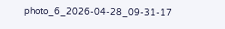photo_6_2026-04-28_09-31-17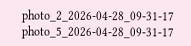photo_2_2026-04-28_09-31-17
photo_5_2026-04-28_09-31-17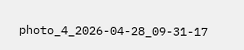photo_4_2026-04-28_09-31-17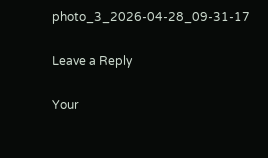photo_3_2026-04-28_09-31-17

Leave a Reply

Your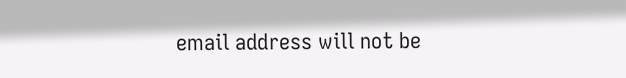email address will not be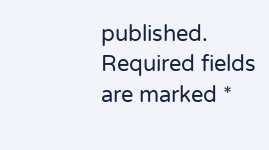published. Required fields are marked *